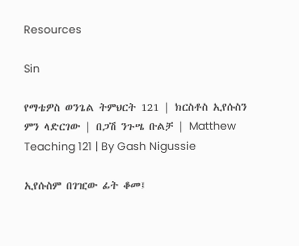Resources

Sin

የማቴዎስ ወንጌል ትምህርት 121 | ክርስቶስ ኢየሱስን ምን ላድርገው | በጋሽ ንጉሤ ቡልቻ | Matthew Teaching 121 | By Gash Nigussie

ኢየሱስም በገዢው ፊት ቆመ፤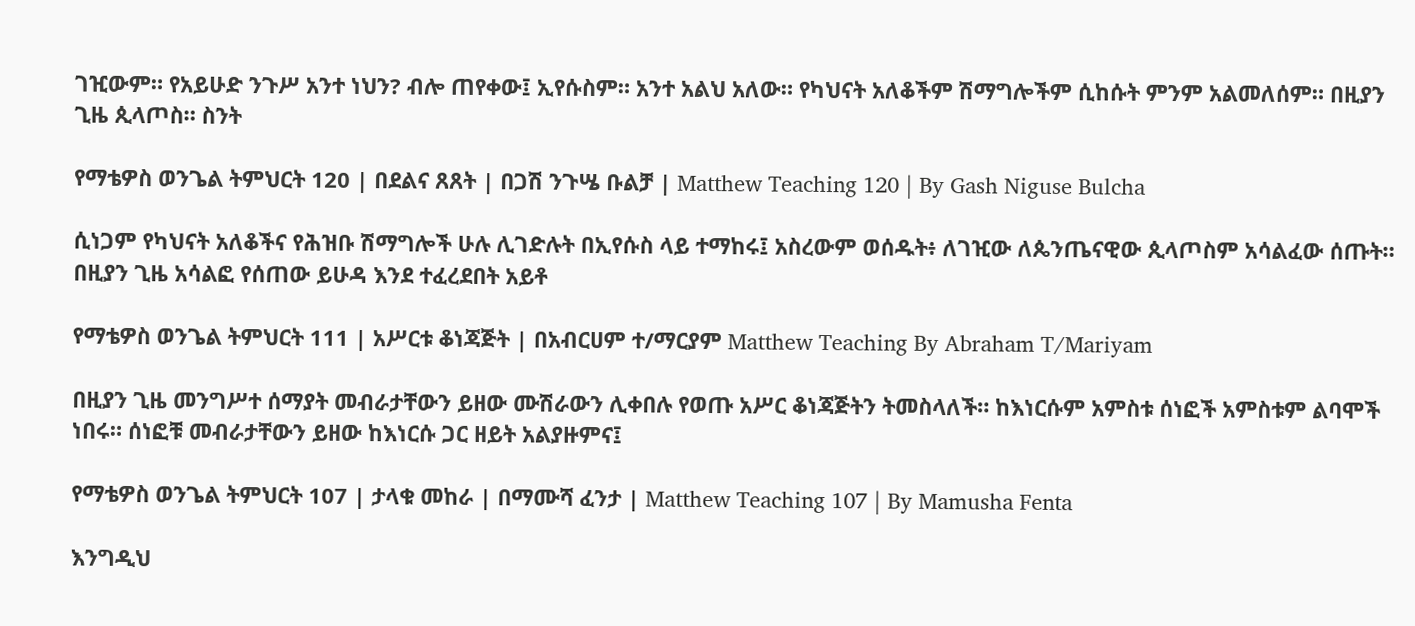ገዢውም። የአይሁድ ንጉሥ አንተ ነህን? ብሎ ጠየቀው፤ ኢየሱስም። አንተ አልህ አለው። የካህናት አለቆችም ሽማግሎችም ሲከሱት ምንም አልመለሰም። በዚያን ጊዜ ጲላጦስ። ስንት

የማቴዎስ ወንጌል ትምህርት 120 | በደልና ጸጸት | በጋሽ ንጉሤ ቡልቻ | Matthew Teaching 120 | By Gash Niguse Bulcha

ሲነጋም የካህናት አለቆችና የሕዝቡ ሽማግሎች ሁሉ ሊገድሉት በኢየሱስ ላይ ተማከሩ፤ አስረውም ወሰዱት፥ ለገዢው ለጴንጤናዊው ጲላጦስም አሳልፈው ሰጡት። በዚያን ጊዜ አሳልፎ የሰጠው ይሁዳ እንደ ተፈረደበት አይቶ

የማቴዎስ ወንጌል ትምህርት 111 | አሥርቱ ቆነጃጅት | በአብርሀም ተ/ማርያም Matthew Teaching By Abraham T/Mariyam

በዚያን ጊዜ መንግሥተ ሰማያት መብራታቸውን ይዘው ሙሽራውን ሊቀበሉ የወጡ አሥር ቆነጃጅትን ትመስላለች። ከእነርሱም አምስቱ ሰነፎች አምስቱም ልባሞች ነበሩ። ሰነፎቹ መብራታቸውን ይዘው ከእነርሱ ጋር ዘይት አልያዙምና፤

የማቴዎስ ወንጌል ትምህርት 107 | ታላቁ መከራ | በማሙሻ ፈንታ | Matthew Teaching 107 | By Mamusha Fenta

እንግዲህ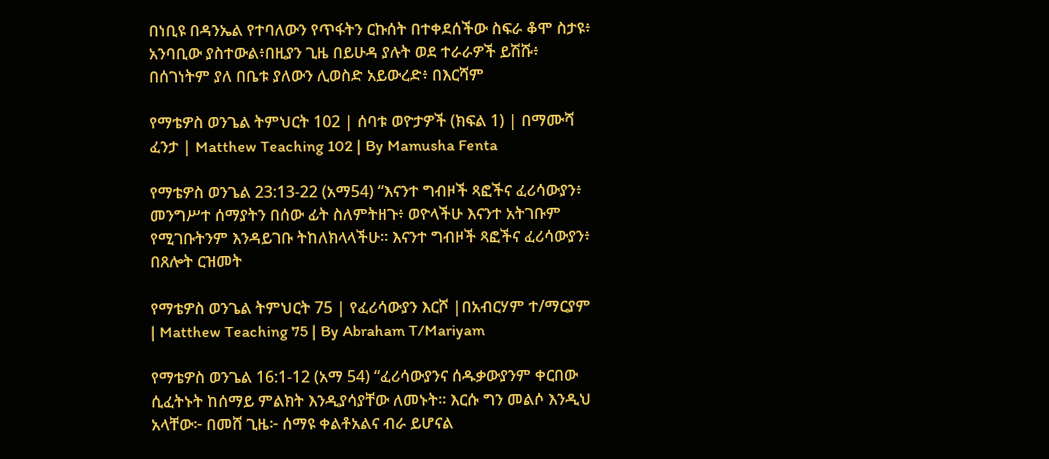በነቢዩ በዳንኤል የተባለውን የጥፋትን ርኩሰት በተቀደሰችው ስፍራ ቆሞ ስታዩ፥ አንባቢው ያስተውል፥በዚያን ጊዜ በይሁዳ ያሉት ወደ ተራራዎች ይሽሹ፥ በሰገነትም ያለ በቤቱ ያለውን ሊወስድ አይውረድ፥ በእርሻም

የማቴዎስ ወንጌል ትምህርት 102 | ሰባቱ ወዮታዎች (ክፍል 1) | በማሙሻ ፈንታ | Matthew Teaching 102 | By Mamusha Fenta

የማቴዎስ ወንጌል 23:13-22 (አማ54) “እናንተ ግብዞች ጻፎችና ፈሪሳውያን፥ መንግሥተ ሰማያትን በሰው ፊት ስለምትዘጉ፥ ወዮላችሁ እናንተ አትገቡም የሚገቡትንም እንዳይገቡ ትከለክላላችሁ። እናንተ ግብዞች ጻፎችና ፈሪሳውያን፥ በጸሎት ርዝመት

የማቴዎስ ወንጌል ትምህርት 75 | የፈሪሳውያን እርሾ |በአብርሃም ተ/ማርያም | Matthew Teaching 75 | By Abraham T/Mariyam

የማቴዎስ ወንጌል 16:1-12 (አማ 54) “ፈሪሳውያንና ሰዱቃውያንም ቀርበው ሲፈትኑት ከሰማይ ምልክት እንዲያሳያቸው ለመኑት። እርሱ ግን መልሶ እንዲህ አላቸው፦ በመሸ ጊዜ፦ ሰማዩ ቀልቶአልና ብራ ይሆናል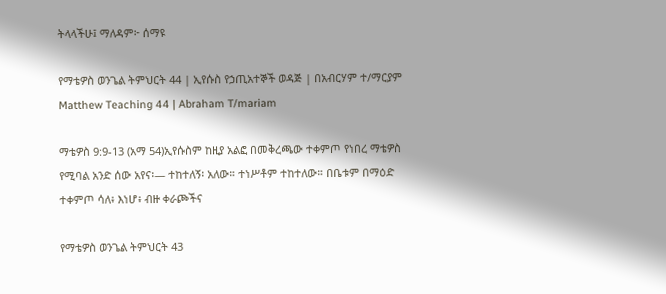ትላላችሁ፤ ማለዳም፦ ሰማዩ

የማቴዎስ ወንጌል ትምህርት 44 | ኢየሱስ የኃጢአተኞች ወዳጅ | በአብርሃም ተ/ማርያም Matthew Teaching 44 | Abraham T/mariam

ማቴዎስ 9:9-13 (አማ 54)ኢየሱስም ከዚያ አልፎ በመቅረጫው ተቀምጦ የነበረ ማቴዎስ የሚባል አንድ ሰው አየና፡— ተከተለኝ፡ አለው። ተነሥቶም ተከተለው። በቤቱም በማዕድ ተቀምጦ ሳለ፥ እነሆ፥ ብዙ ቀራጮችና

የማቴዎስ ወንጌል ትምህርት 43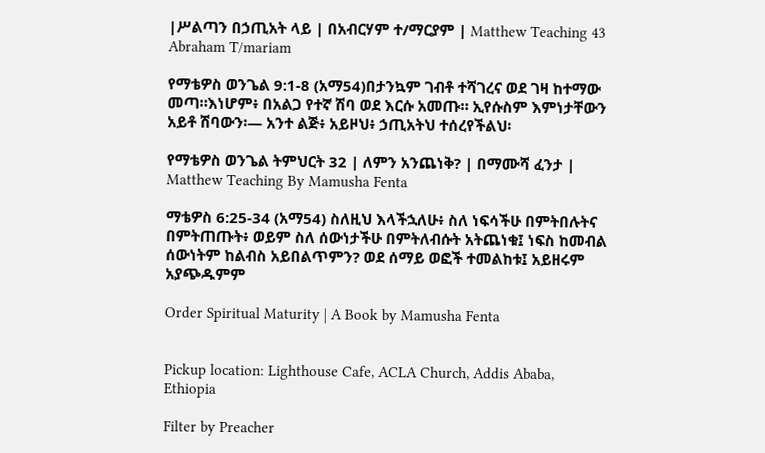|ሥልጣን በኃጢአት ላይ | በአብርሃም ተ/ማርያም | Matthew Teaching 43 Abraham T/mariam

የማቴዎስ ወንጌል 9:1-8 (አማ54)በታንኳም ገብቶ ተሻገረና ወደ ገዛ ከተማው መጣ።እነሆም፥ በአልጋ የተኛ ሽባ ወደ እርሱ አመጡ። ኢየሱስም እምነታቸውን አይቶ ሽባውን፡— አንተ ልጅ፥ አይዞህ፥ ኃጢአትህ ተሰረየችልህ፡

የማቴዎስ ወንጌል ትምህርት 32 | ለምን አንጨነቅ? | በማሙሻ ፈንታ | Matthew Teaching By Mamusha Fenta

ማቴዎስ 6:25-34 (አማ54) ስለዚህ እላችኋለሁ፥ ስለ ነፍሳችሁ በምትበሉትና በምትጠጡት፥ ወይም ስለ ሰውነታችሁ በምትለብሱት አትጨነቁ፤ ነፍስ ከመብል ሰውነትም ከልብስ አይበልጥምን? ወደ ሰማይ ወፎች ተመልከቱ፤ አይዘሩም አያጭዱምም

Order Spiritual Maturity | A Book by Mamusha Fenta


Pickup location: Lighthouse Cafe, ACLA Church, Addis Ababa, Ethiopia

Filter by Preacher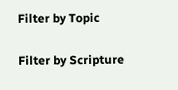Filter by Topic

Filter by Scripture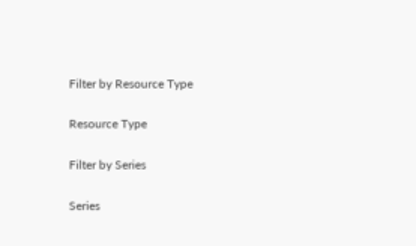Filter by Resource Type

Resource Type

Filter by Series

Series